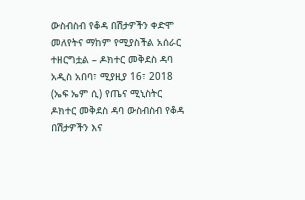ውስብስብ የቆዳ በሽታዎችን ቀድሞ መለየትና ማከም የሚያስችል አሰራር ተዘርግቷል – ዶክተር መቅደስ ዳባ
አዲስ አበባ፣ ሚያዚያ 16፣ 2018 (ኤፍ ኤም ሲ) የጤና ሚኒስትር ዶክተር መቅደስ ዳባ ውስብስብ የቆዳ በሽታዎችን እና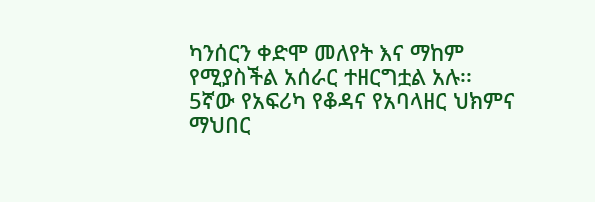ካንሰርን ቀድሞ መለየት እና ማከም የሚያስችል አሰራር ተዘርግቷል አሉ፡፡
5ኛው የአፍሪካ የቆዳና የአባላዘር ህክምና ማህበር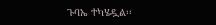ጉባኤ ተካሄዷል፡፡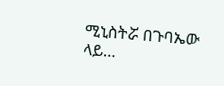ሚኒስትሯ በጉባኤው ላይ…